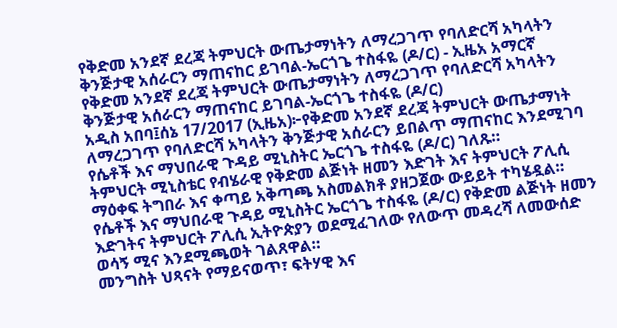የቅድመ አንደኛ ደረጃ ትምህርት ውጤታማነትን ለማረጋገጥ የባለድርሻ አካላትን ቅንጅታዊ አሰራርን ማጠናከር ይገባል-ኤርጎጌ ተስፋዬ (ዶ/ር) - ኢዜአ አማርኛ
የቅድመ አንደኛ ደረጃ ትምህርት ውጤታማነትን ለማረጋገጥ የባለድርሻ አካላትን ቅንጅታዊ አሰራርን ማጠናከር ይገባል-ኤርጎጌ ተስፋዬ (ዶ/ር)
አዲስ አበባ፤ሰኔ 17/2017 (ኢዜአ)፦የቅድመ አንደኛ ደረጃ ትምህርት ውጤታማነት ለማረጋገጥ የባለድርሻ አካላትን ቅንጅታዊ አሰራርን ይበልጥ ማጠናከር እንደሚገባ የሴቶች እና ማህበራዊ ጉዳይ ሚኒስትር ኤርጎጌ ተስፋዬ (ዶ/ር) ገለጹ።
ትምህርት ሚኒስቴር የብሄራዊ የቅድመ ልጅነት ዘመን እድገት እና ትምህርት ፖሊሲ ማዕቀፍ ትግበራ እና ቀጣይ አቅጣጫ አስመልክቶ ያዘጋጀው ውይይት ተካሄዷል።
የሴቶች እና ማህበራዊ ጉዳይ ሚኒስትር ኤርጎጌ ተስፋዬ (ዶ/ር) የቅድመ ልጅነት ዘመን እድገትና ትምህርት ፖሊሲ ኢትዮጵያን ወደሚፈገለው የለውጥ መዳረሻ ለመውሰድ ወሳኝ ሚና እንደሚጫወት ገልጸዋል።
መንግስት ህጻናት የማይናወጥ፣ ፍትሃዊ እና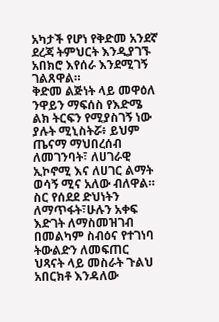አካታች የሆነ የቅድመ አንደኛ ደረጃ ትምህርት እንዲያገኙ አበክሮ እየሰራ እንደሚገኝ ገልጸዋል።
ቅድመ ልጅነት ላይ መዋዕለ ንዋይን ማፍሰስ የእድሜ ልክ ትርፍን የሚያስገኝ ነው ያሉት ሚኒስትሯ፥ ይህም ጤናማ ማህበረሰብ ለመገንባት፣ ለሀገራዊ ኢኮኖሚ እና ለሀገር ልማት ወሳኝ ሚና አለው ብለዋል።
ስር የሰደደ ድህነትን ለማጥፋት፣ሁሉን አቀፍ እድገት ለማስመዝገብ በመልካም ስብዕና የተገነባ ትውልድን ለመፍጠር ህጻናት ላይ መስራት ጉልህ አበርክቶ እንዳለው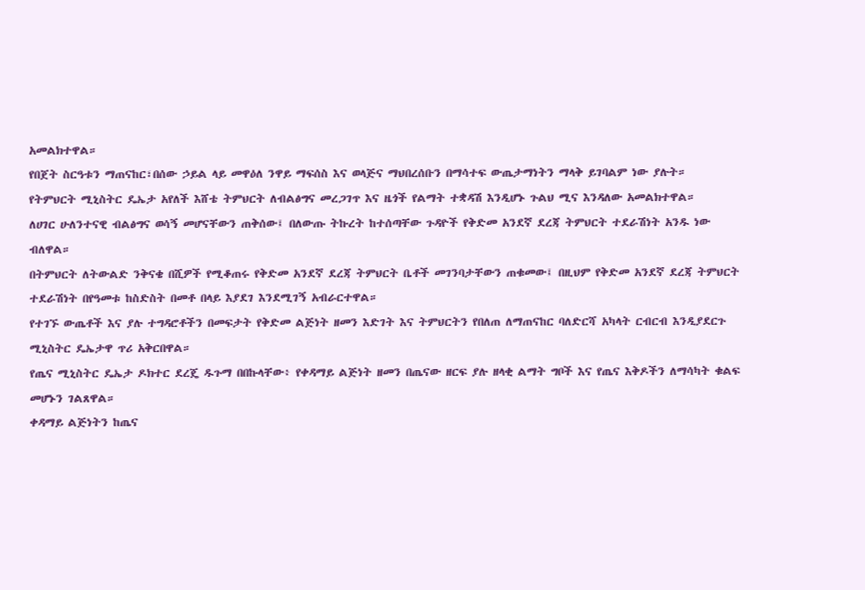አመልክተዋል።
የበጀት ስርዓቱን ማጠናከር፣በሰው ኃይል ላይ መዋዕለ ንዋይ ማፍሰስ እና ወላጅና ማህበረሰቡን በማሳተፍ ውጤታማነትን ማላቅ ይገባልም ነው ያሉት።
የትምህርት ሚኒስትር ዴኤታ አየለች እሸቴ ትምህርት ለብልፅግና መረጋገጥ እና ዜጎች የልማት ተቋዳሽ እንዲሆኑ ጉልህ ሚና እንዳለው አመልክተዋል።
ለሀገር ሁለንተናዊ ብልፅግና ወሳኝ መሆናቸውን ጠቅሰው፤ በለውጡ ትኩረት ከተሰጣቸው ጉዳዮች የቅድመ አንደኛ ደረጃ ትምህርት ተደራሽነት አንዱ ነው ብለዋል።
በትምህርት ለትውልድ ንቅናቄ በሺዎች የሚቆጠሩ የቅድመ አንደኛ ደረጃ ትምህርት ቤቶች መገንባታቸውን ጠቁመው፤ በዚህም የቅድመ አንደኛ ደረጃ ትምህርት ተደራሽነት በየዓመቱ ከስድስት በመቶ በላይ እያደገ እንደሚገኝ አብራርተዋል።
የተገኙ ውጤቶች እና ያሉ ተግዳሮቶችን በመፍታት የቅድመ ልጅነት ዘመን እድገት እና ትምህርትን የበለጠ ለማጠናከር ባለድርሻ አካላት ርብርብ እንዲያደርጉ ሚኒስትር ዴኤታዋ ጥሪ አቅርበዋል።
የጤና ሚኒስትር ዴኤታ ዶክተር ደረጄ ዱጉማ በበኩላቸው፥ የቀዳማይ ልጅነት ዘመን በጤናው ዘርፍ ያሉ ዘላቂ ልማት ግቦች እና የጤና እቅዶችን ለማሳካት ቁልፍ መሆኑን ገልጸዋል።
ቀዳማይ ልጅነትን ከጤና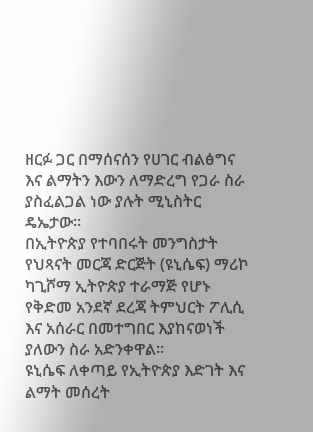ዘርፉ ጋር በማሰናሰን የሀገር ብልፅግና እና ልማትን እውን ለማድረግ የጋራ ስራ ያስፈልጋል ነው ያሉት ሚኒስትር ዴኤታው።
በኢትዮጵያ የተባበሩት መንግስታት የህጻናት መርጃ ድርጅት (ዩኒሴፍ) ማሪኮ ካጊሾማ ኢትዮጵያ ተራማጅ የሆኑ የቅድመ አንደኛ ደረጃ ትምህርት ፖሊሲ እና አሰራር በመተግበር እያከናወነች ያለውን ስራ አድንቀዋል።
ዩኒሴፍ ለቀጣይ የኢትዮጵያ እድገት እና ልማት መሰረት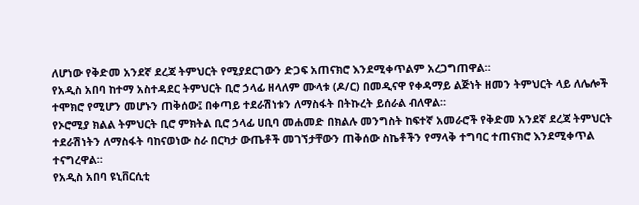ለሆነው የቅድመ አንደኛ ደረጃ ትምህርት የሚያደርገውን ድጋፍ አጠናክሮ እንደሚቀጥልም አረጋግጠዋል።
የአዲስ አበባ ከተማ አስተዳደር ትምህርት ቢሮ ኃላፊ ዘላለም ሙላቱ (ዶ/ር) በመዲናዋ የቀዳማይ ልጅነት ዘመን ትምህርት ላይ ለሌሎች ተሞክሮ የሚሆን መሆኑን ጠቅሰው፤ በቀጣይ ተደራሽነቱን ለማስፋት በትኩረት ይሰራል ብለዋል።
የኦሮሚያ ክልል ትምህርት ቢሮ ምክትል ቢሮ ኃላፊ ሀቢባ መሐመድ በክልሉ መንግስት ከፍተኛ አመራሮች የቅድመ አንደኛ ደረጃ ትምህርት ተደራሽነትን ለማስፋት ባከናወነው ስራ በርካታ ውጤቶች መገኘታቸውን ጠቅሰው ስኬቶችን የማላቅ ተግባር ተጠናክሮ እንደሚቀጥል ተናግረዋል።
የአዲስ አበባ ዩኒቨርሲቲ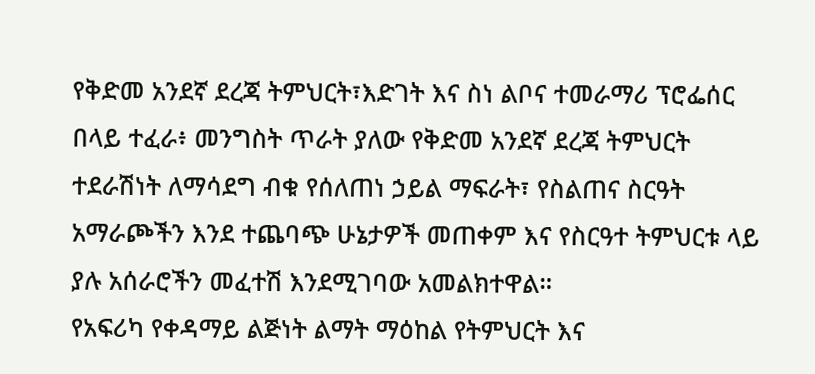የቅድመ አንደኛ ደረጃ ትምህርት፣እድገት እና ስነ ልቦና ተመራማሪ ፕሮፌሰር በላይ ተፈራ፥ መንግስት ጥራት ያለው የቅድመ አንደኛ ደረጃ ትምህርት ተደራሽነት ለማሳደግ ብቁ የሰለጠነ ኃይል ማፍራት፣ የስልጠና ስርዓት አማራጮችን እንደ ተጨባጭ ሁኔታዎች መጠቀም እና የስርዓተ ትምህርቱ ላይ ያሉ አሰራሮችን መፈተሽ እንደሚገባው አመልክተዋል።
የአፍሪካ የቀዳማይ ልጅነት ልማት ማዕከል የትምህርት እና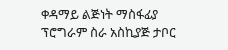ቀዳማይ ልጅነት ማስፋፊያ ፕሮግራም ስራ አስኪያጅ ታቦር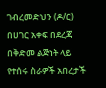ገብረመድህን (ዶ/ር) በሀገር አቀፍ በደረጃ በቅድመ ልጅነት ላይ የተሰሩ ስራዎች አበረታች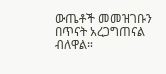ውጤቶች መመዝገቡን በጥናት አረጋግጠናል ብለዋል።